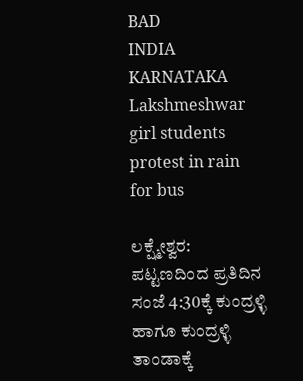BAD
INDIA
KARNATAKA
Lakshmeshwar girl students protest in rain for bus

ಲಕ್ಷ್ಮೇಶ್ವರ: ಪಟ್ಟಣದಿಂದ ಪ್ರತಿದಿನ ಸಂಜೆ 4:30ಕ್ಕೆ ಕುಂದ್ರಳ್ಳಿ ಹಾಗೂ ಕುಂದ್ರಳ್ಳಿ ತಾಂಡಾಕ್ಕೆ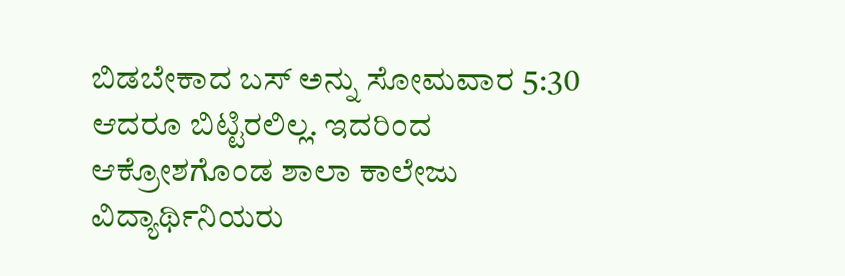ಬಿಡಬೇಕಾದ ಬಸ್ ಅನ್ನು ಸೋಮವಾರ 5:30 ಆದರೂ ಬಿಟ್ಟಿರಲಿಲ್ಲ. ಇದರಿಂದ ಆಕ್ರೋಶಗೊಂಡ ಶಾಲಾ ಕಾಲೇಜು ವಿದ್ಯಾರ್ಥಿನಿಯರು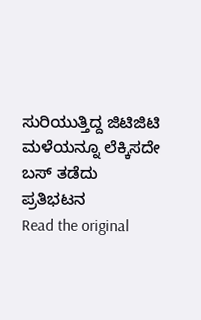ಸುರಿಯುತ್ತಿದ್ದ ಜಿಟಿಜಿಟಿ ಮಳೆಯನ್ನೂ ಲೆಕ್ಕಿಸದೇ ಬಸ್ ತಡೆದು ಪ್ರತಿಭಟನ
Read the original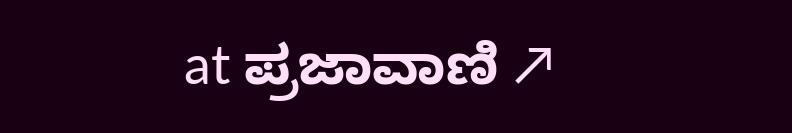at ಪ್ರಜಾವಾಣಿ ↗